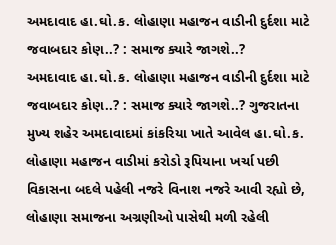અમદાવાદ હા.ઘો.ક. લોહાણા મહાજન વાડીની દુર્દશા માટે જવાબદાર કોણ..? : સમાજ ક્યારે જાગશે..?
અમદાવાદ હા.ઘો.ક. લોહાણા મહાજન વાડીની દુર્દશા માટે જવાબદાર કોણ..? : સમાજ ક્યારે જાગશે..? ગુજરાતના મુખ્ય શહેર અમદાવાદમાં કાંકરિયા ખાતે આવેલ હા.ઘો.ક. લોહાણા મહાજન વાડીમાં કરોડો રૂપિયાના ખર્ચા પછી વિકાસના બદલે પહેલી નજરે વિનાશ નજરે આવી રહ્યો છે, લોહાણા સમાજના અગ્રણીઓ પાસેથી મળી રહેલી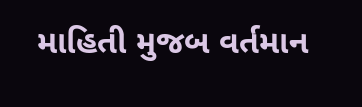માહિતી મુજબ વર્તમાન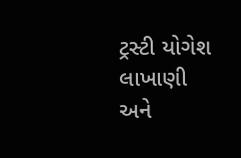ટ્રસ્ટી યોગેશ લાખાણી અને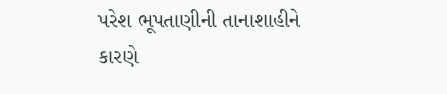પરેશ ભૂપતાણીની તાનાશાહીને કારણે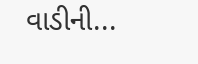વાડીની...